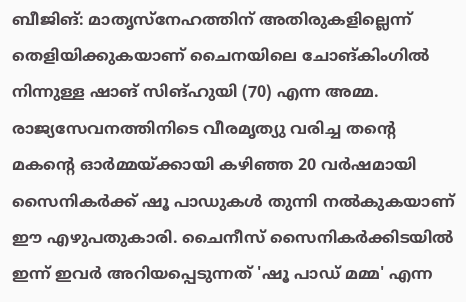ബീജിങ്: മാതൃസ്നേഹത്തിന് അതിരുകളില്ലെന്ന് തെളിയിക്കുകയാണ് ചൈനയിലെ ചോങ്‌കിംഗിൽ നിന്നുള്ള ഷാങ് സിങ്‌ഹുയി (70) എന്ന അമ്മ. രാജ്യസേവനത്തിനിടെ വീരമൃത്യു വരിച്ച തന്റെ മകന്റെ ഓർമ്മയ്ക്കായി കഴിഞ്ഞ 20 വർഷമായി സൈനികർക്ക് ഷൂ പാഡുകൾ തുന്നി നൽകുകയാണ് ഈ എഴുപതുകാരി. ചൈനീസ് സൈനികർക്കിടയിൽ ഇന്ന് ഇവർ അറിയപ്പെടുന്നത് 'ഷൂ പാഡ് മമ്മ' എന്ന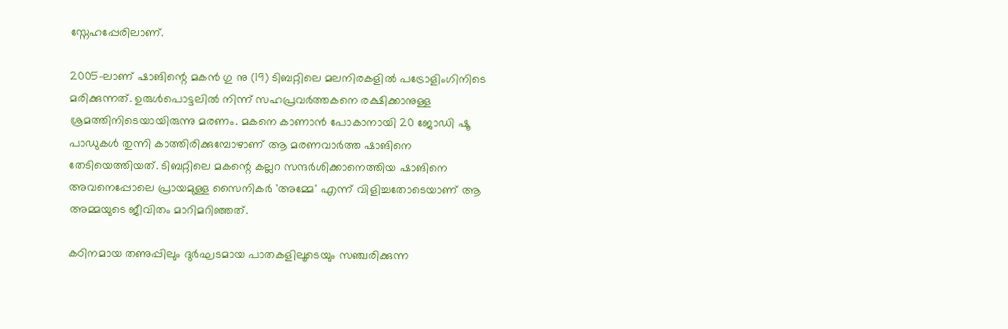സ്നേഹപ്പേരിലാണ്.

2005-ലാണ് ഷാങിന്റെ മകൻ ഗു നു (19) ടിബറ്റിലെ മലനിരകളിൽ പട്രോളിംഗിനിടെ മരിക്കുന്നത്. ഉരുൾപൊട്ടലിൽ നിന്ന് സഹപ്രവർത്തകനെ രക്ഷിക്കാനുള്ള ശ്രമത്തിനിടെയായിരുന്നു മരണം. മകനെ കാണാൻ പോകാനായി 20 ജോഡി ഷൂ പാഡുകൾ തുന്നി കാത്തിരിക്കുമ്പോഴാണ് ആ മരണവാർത്ത ഷാങിനെ തേടിയെത്തിയത്. ടിബറ്റിലെ മകന്റെ കല്ലറ സന്ദർശിക്കാനെത്തിയ ഷാങിനെ അവനെപ്പോലെ പ്രായമുള്ള സൈനികർ 'അമ്മേ' എന്ന് വിളിച്ചതോടെയാണ് ആ അമ്മയുടെ ജീവിതം മാറിമറിഞ്ഞത്.

കഠിനമായ തണുപ്പിലും ദുർഘടമായ പാതകളിലൂടെയും സഞ്ചരിക്കുന്ന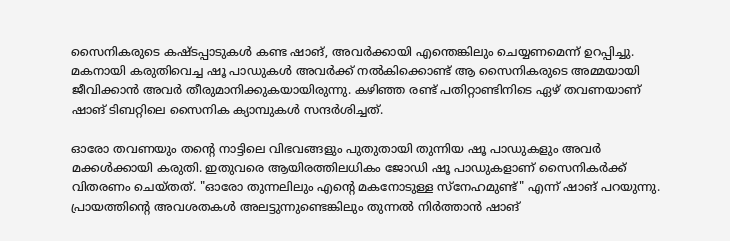സൈനികരുടെ കഷ്ടപ്പാടുകൾ കണ്ട ഷാങ്, അവർക്കായി എന്തെങ്കിലും ചെയ്യണമെന്ന് ഉറപ്പിച്ചു. മകനായി കരുതിവെച്ച ഷൂ പാഡുകൾ അവർക്ക് നൽകിക്കൊണ്ട് ആ സൈനികരുടെ അമ്മയായി ജീവിക്കാൻ അവർ തീരുമാനിക്കുകയായിരുന്നു. കഴിഞ്ഞ രണ്ട് പതിറ്റാണ്ടിനിടെ ഏഴ് തവണയാണ് ഷാങ് ടിബറ്റിലെ സൈനിക ക്യാമ്പുകൾ സന്ദർശിച്ചത്.

ഓരോ തവണയും തന്റെ നാട്ടിലെ വിഭവങ്ങളും പുതുതായി തുന്നിയ ഷൂ പാഡുകളും അവർ മക്കൾക്കായി കരുതി. ഇതുവരെ ആയിരത്തിലധികം ജോഡി ഷൂ പാഡുകളാണ് സൈനികർക്ക് വിതരണം ചെയ്തത്. "ഓരോ തുന്നലിലും എന്റെ മകനോടുള്ള സ്നേഹമുണ്ട്" എന്ന് ഷാങ് പറയുന്നു. പ്രായത്തിന്റെ അവശതകൾ അലട്ടുന്നുണ്ടെങ്കിലും തുന്നൽ നിർത്താൻ ഷാങ്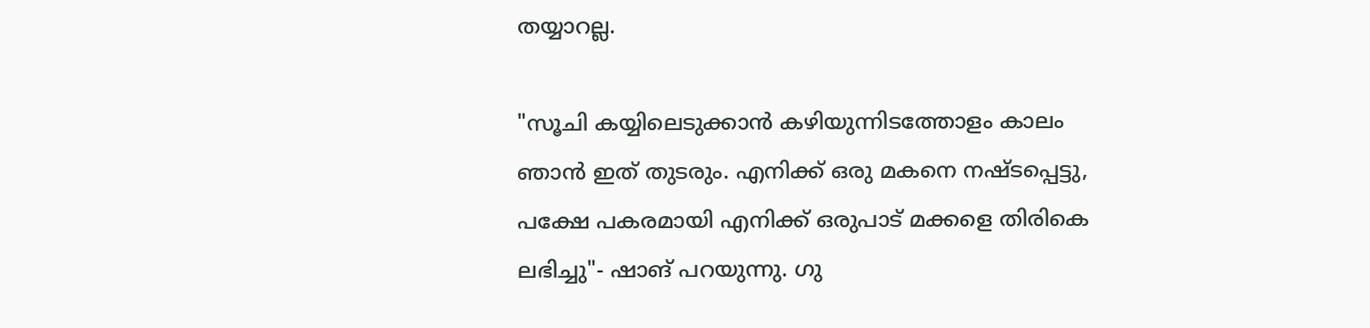തയ്യാറല്ല.

"സൂചി കയ്യിലെടുക്കാൻ കഴിയുന്നിടത്തോളം കാലം ഞാൻ ഇത് തുടരും. എനിക്ക് ഒരു മകനെ നഷ്ടപ്പെട്ടു, പക്ഷേ പകരമായി എനിക്ക് ഒരുപാട് മക്കളെ തിരികെ ലഭിച്ചു"- ഷാങ് പറയുന്നു. ഗു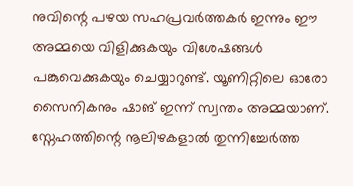നുവിന്റെ പഴയ സഹപ്രവർത്തകർ ഇന്നും ഈ അമ്മയെ വിളിക്കുകയും വിശേഷങ്ങൾ പങ്കുവെക്കുകയും ചെയ്യാറുണ്ട്. യൂണിറ്റിലെ ഓരോ സൈനികനും ഷാങ് ഇന്ന് സ്വന്തം അമ്മയാണ്. സ്നേഹത്തിന്റെ നൂലിഴകളാൽ തുന്നിച്ചേർത്ത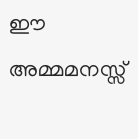ഈ അമ്മമനസ്സ്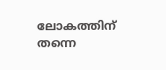ലോകത്തിന് തന്നെ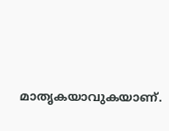മാതൃകയാവുകയാണ്.